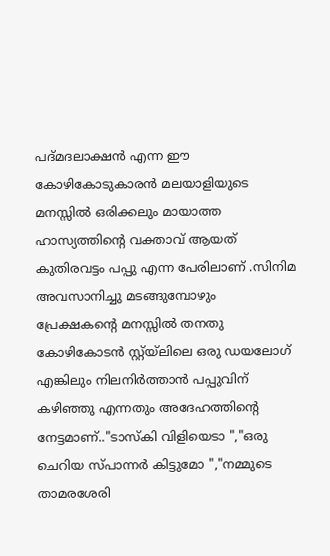പദ്മദലാക്ഷൻ എന്ന ഈ കോഴികോടുകാരൻ മലയാളിയുടെ മനസ്സിൽ ഒരിക്കലും മായാത്ത ഹാസ്യത്തിന്റെ വക്താവ് ആയത് കുതിരവട്ടം പപ്പു എന്ന പേരിലാണ് .സിനിമ അവസാനിച്ചു മടങ്ങുമ്പോഴും പ്രേക്ഷകന്റെ മനസ്സിൽ തനതു കോഴികോടൻ സ്റ്റ്യ്ലിലെ ഒരു ഡയലോഗ് എങ്കിലും നിലനിർത്താൻ പപ്പുവിന് കഴിഞ്ഞു എന്നതും അദേഹത്തിന്റെ നേട്ടമാണ്.."ടാസ്കി വിളിയെടാ ","ഒരു ചെറിയ സ്പാന്നർ കിട്ടുമോ ","നമ്മുടെ താമരശേരി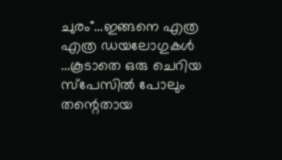ചുരം"...ഇങ്ങനെ എത്ര എത്ര ഡയലോഗുകൾ ...കൂടാതെ ഒരു ചെറിയ സ്പേസിൽ പോലും തന്റെതായ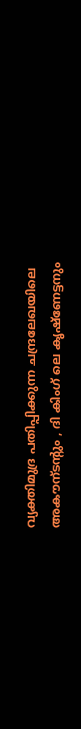വ്യക്തിമുദ്ര പതിപ്പിക്കുന്ന ചന്ദ്രലേഖയിലെ അകൗന്ടന്റും , ദി കിംഗ് ലെ കൃഷ്ണേട്ടനും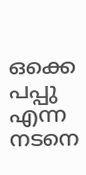ഒക്കെ പപ്പു എന്ന നടനെ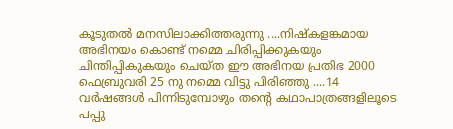കൂടുതൽ മനസിലാക്കിത്തരുന്നു ....നിഷ്കളങ്കമായ അഭിനയം കൊണ്ട് നമ്മെ ചിരിപ്പിക്കുകയും ചിന്തിപ്പികുകയും ചെയ്ത ഈ അഭിനയ പ്രതിഭ 2000 ഫെബ്രുവരി 25 നു നമ്മെ വിട്ടു പിരിഞ്ഞു ....14 വർഷങ്ങൾ പിന്നിടുമ്പോഴും തന്റെ കഥാപാത്രങ്ങളിലൂടെ പപ്പു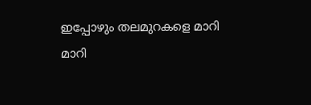ഇപ്പോഴും തലമുറകളെ മാറി മാറി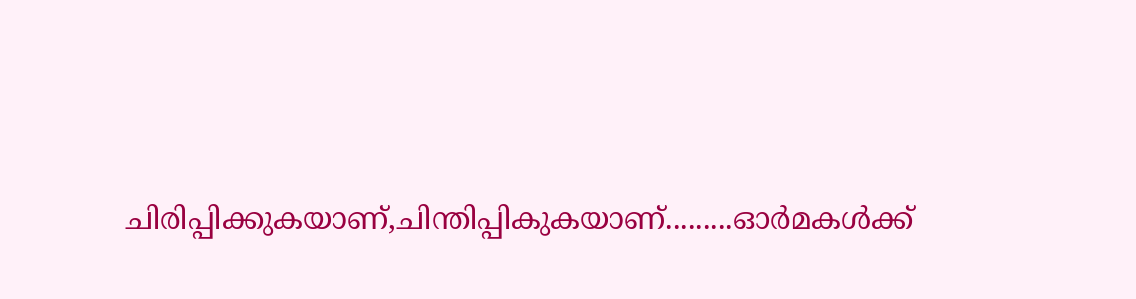ചിരിപ്പിക്കുകയാണ്,ചിന്തിപ്പികുകയാണ്.........ഓർമകൾക്ക്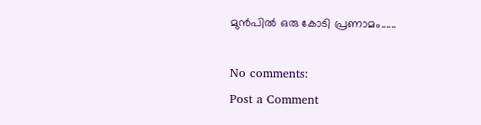മുൻപിൽ ഒരു കോടി പ്രണാമം......

No comments:
Post a Comment